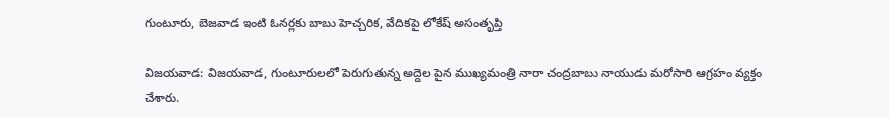గుంటూరు, బెజవాడ ఇంటి ఓనర్లకు బాబు హెచ్చరిక, వేదికపై లోకేష్ అసంతృప్తి

విజయవాడ: విజయవాడ, గుంటూరులలో పెరుగుతున్న అద్దెల పైన ముఖ్యమంత్రి నారా చంద్రబాబు నాయుడు మరోసారి ఆగ్రహం వ్యక్తం చేశారు.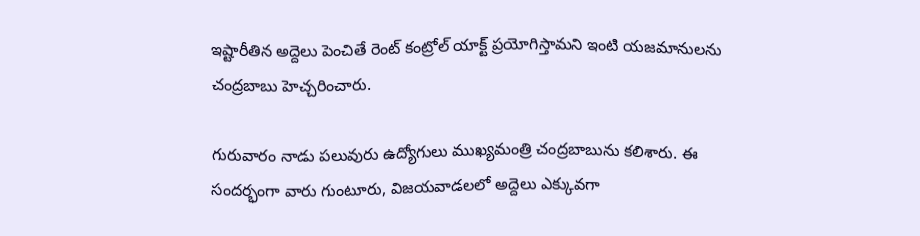ఇష్టారీతిన అద్దెలు పెంచితే రెంట్ కంట్రోల్ యాక్ట్ ప్రయోగిస్తామని ఇంటి యజమానులను చంద్రబాబు హెచ్చరించారు.

గురువారం నాడు పలువురు ఉద్యోగులు ముఖ్యమంత్రి చంద్రబాబును కలిశారు. ఈ సందర్భంగా వారు గుంటూరు, విజయవాడలలో అద్దెలు ఎక్కువగా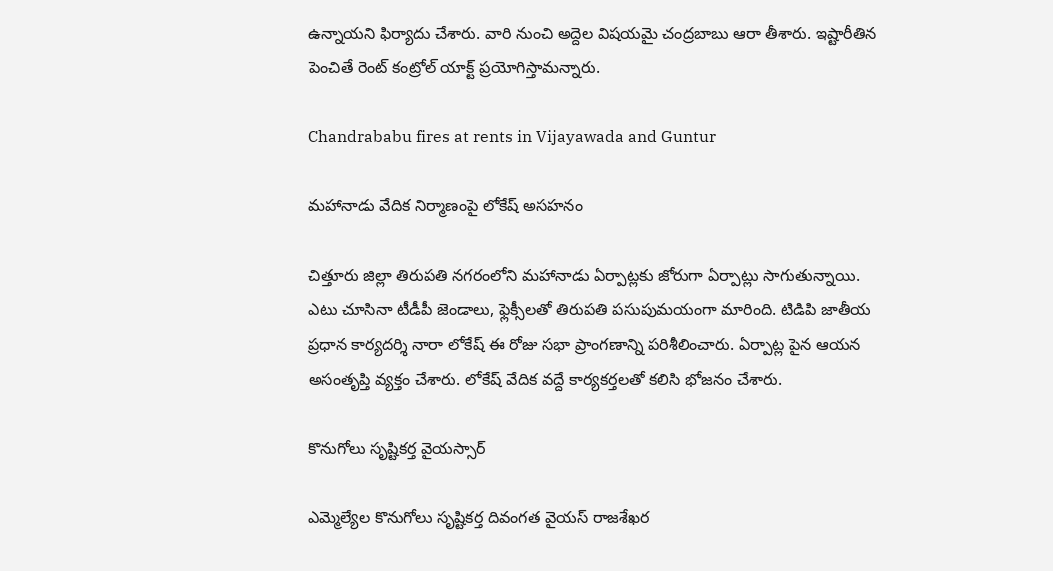ఉన్నాయని ఫిర్యాదు చేశారు. వారి నుంచి అద్దెల విషయమై చంద్రబాబు ఆరా తీశారు. ఇష్టారీతిన పెంచితే రెంట్ కంట్రోల్ యాక్ట్ ప్రయోగిస్తామన్నారు.

Chandrababu fires at rents in Vijayawada and Guntur

మహానాడు వేదిక నిర్మాణంపై లోకేష్ అసహనం

చిత్తూరు జిల్లా తిరుపతి నగరంలోని మహానాడు ఏర్పాట్లకు జోరుగా ఏర్పాట్లు సాగుతున్నాయి. ఎటు చూసినా టీడీపీ జెండాలు, ఫ్లెక్సీలతో తిరుపతి పసుపుమయంగా మారింది. టిడిపి జాతీయ ప్రధాన కార్యదర్శి నారా లోకేష్ ఈ రోజు సభా ప్రాంగణాన్ని పరిశీలించారు. ఏర్పాట్ల పైన ఆయన అసంతృప్తి వ్యక్తం చేశారు. లోకేష్ వేదిక వద్దే కార్యకర్తలతో కలిసి భోజనం చేశారు.

కొనుగోలు సృష్టికర్త వైయస్సార్

ఎమ్మెల్యేల కొనుగోలు సృష్టికర్త దివంగత వైయస్ రాజశేఖర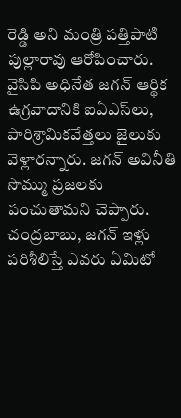రెడ్డి అని మంత్రి పత్తిపాటి పుల్లారావు ఆరోపించారు. వైసిపి అధినేత జగన్ ఆర్థిక ఉగ్రవాదానికి ఐఏఎస్‌లు, పారిశ్రామికవేత్తలు జైలుకు వెళ్లారన్నారు. జగన్ అవినీతి సొమ్ము ప్రజలకు పంచుతామని చెప్పారు. చంద్రబాబు, జగన్ ఇళ్లు పరిశీలిస్తే ఎవరు ఏమిటో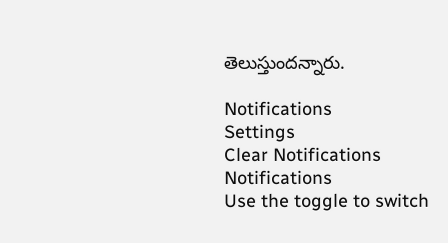తెలుస్తుందన్నారు.

Notifications
Settings
Clear Notifications
Notifications
Use the toggle to switch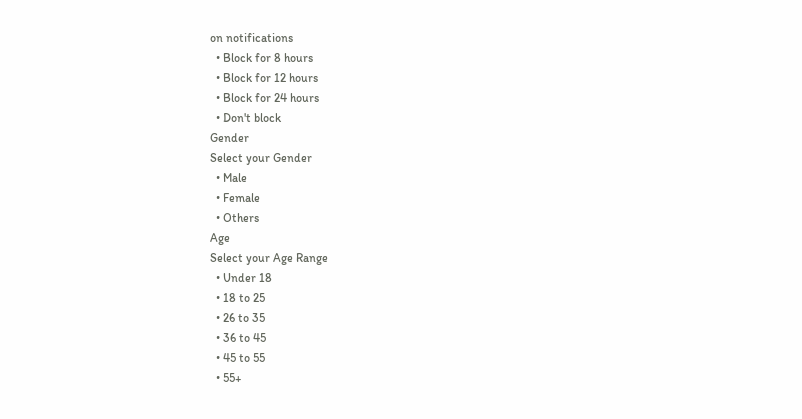on notifications
  • Block for 8 hours
  • Block for 12 hours
  • Block for 24 hours
  • Don't block
Gender
Select your Gender
  • Male
  • Female
  • Others
Age
Select your Age Range
  • Under 18
  • 18 to 25
  • 26 to 35
  • 36 to 45
  • 45 to 55
  • 55+